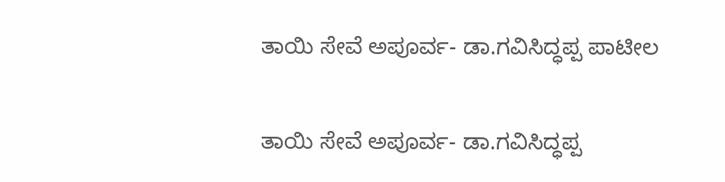ತಾಯಿ ಸೇವೆ ಅಪೂರ್ವ- ಡಾ.ಗವಿಸಿದ್ಧಪ್ಪ ಪಾಟೀಲ

ತಾಯಿ ಸೇವೆ ಅಪೂರ್ವ- ಡಾ.ಗವಿಸಿದ್ಧಪ್ಪ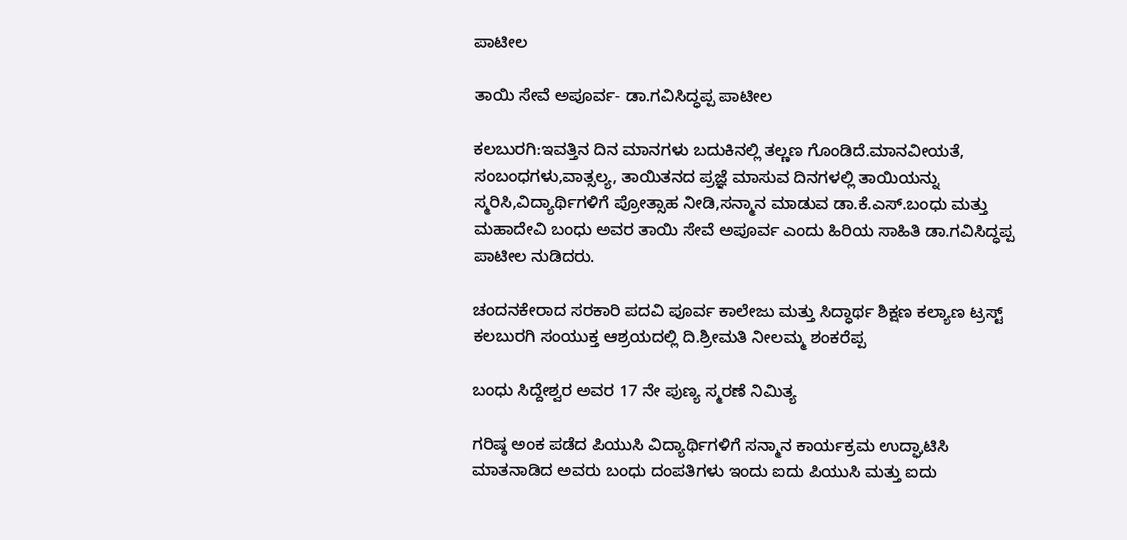ಪಾಟೀಲ

ತಾಯಿ ಸೇವೆ ಅಪೂರ್ವ- ಡಾ.ಗವಿಸಿದ್ಧಪ್ಪ ಪಾಟೀಲ

ಕಲಬುರಗಿ:ಇವತ್ತಿನ ದಿನ ಮಾನಗಳು ಬದುಕಿನಲ್ಲಿ ತಲ್ಣಣ ಗೊಂಡಿದೆ.ಮಾನವೀಯತೆ, ಸಂಬಂಧಗಳು,ವಾತ್ಸಲ್ಯ, ತಾಯಿತನದ ಪ್ರಜ್ಞೆ ಮಾಸುವ ದಿನಗಳಲ್ಲಿ ತಾಯಿಯನ್ನು ಸ್ಮರಿಸಿ,ವಿದ್ಯಾರ್ಥಿಗಳಿಗೆ ಪ್ರೋತ್ಸಾಹ ನೀಡಿ,ಸನ್ಮಾನ ಮಾಡುವ ಡಾ.ಕೆ.ಎಸ್.ಬಂಧು ಮತ್ತು ಮಹಾದೇವಿ ಬಂಧು ಅವರ ತಾಯಿ ಸೇವೆ ಅಪೂರ್ವ ಎಂದು ಹಿರಿಯ ಸಾಹಿತಿ ಡಾ.ಗವಿಸಿದ್ಧಪ್ಪ ಪಾಟೀಲ ನುಡಿದರು.

ಚಂದನಕೇರಾದ ಸರಕಾರಿ ಪದವಿ ಪೂರ್ವ ಕಾಲೇಜು ಮತ್ತು ಸಿದ್ಧಾರ್ಥ ಶಿಕ್ಷಣ ಕಲ್ಯಾಣ ಟ್ರಸ್ಟ್ ಕಲಬುರಗಿ ಸಂಯುಕ್ತ ಆಶ್ರಯದಲ್ಲಿ ದಿ.ಶ್ರೀಮತಿ ನೀಲಮ್ಮ ಶಂಕರೆಪ್ಪ

ಬಂಧು ಸಿದ್ದೇಶ್ವರ ಅವರ 17 ನೇ ಪುಣ್ಯ ಸ್ಮರಣೆ ನಿಮಿತ್ಯ

ಗರಿಷ್ಠ ಅಂಕ ಪಡೆದ ಪಿಯುಸಿ ವಿದ್ಯಾರ್ಥಿಗಳಿಗೆ ಸನ್ಮಾನ ಕಾರ್ಯಕ್ರಮ ಉದ್ಘಾಟಿಸಿ ಮಾತನಾಡಿದ ಅವರು ಬಂಧು ದಂಪತಿಗಳು ಇಂದು ಐದು ಪಿಯುಸಿ ಮತ್ತು ಐದು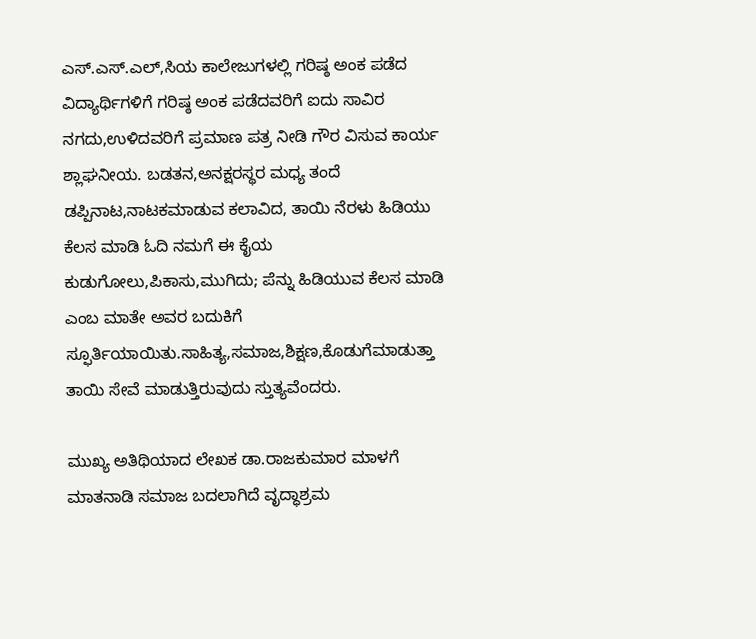ಎಸ್.ಎಸ್.ಎಲ್,ಸಿಯ ಕಾಲೇಜುಗಳಲ್ಲಿ ಗರಿಷ್ಠ ಅಂಕ ಪಡೆದ ವಿದ್ಯಾರ್ಥಿಗಳಿಗೆ ಗರಿಷ್ಠ ಅಂಕ ಪಡೆದವರಿಗೆ ಐದು ಸಾವಿರ ನಗದು,ಉಳಿದವರಿಗೆ ಪ್ರಮಾಣ ಪತ್ರ ನೀಡಿ ಗೌರ ವಿಸುವ ಕಾರ್ಯ ಶ್ಲಾಘನೀಯ. ಬಡತನ,ಅನಕ್ಷರಸ್ಥರ ಮಧ್ಯ ತಂದೆ ಡಪ್ಪಿನಾಟ,ನಾಟಕಮಾಡುವ ಕಲಾವಿದ, ತಾಯಿ ನೆರಳು ಹಿಡಿಯು ಕೆಲಸ ಮಾಡಿ ಓದಿ ನಮಗೆ ಈ ಕೈಯ ಕುಡುಗೋಲು,ಪಿಕಾಸು,ಮುಗಿದು; ಪೆನ್ನು ಹಿಡಿಯುವ ಕೆಲಸ ಮಾಡಿ ಎಂಬ ಮಾತೇ ಅವರ ಬದುಕಿಗೆ ಸ್ಫೂರ್ತಿಯಾಯಿತು.ಸಾಹಿತ್ಯ,ಸಮಾಜ,ಶಿಕ್ಷಣ,ಕೊಡುಗೆಮಾಡುತ್ತಾ ತಾಯಿ ಸೇವೆ ಮಾಡುತ್ತಿರುವುದು ಸ್ತುತ್ಯವೆಂದರು.

ಮುಖ್ಯ ಅತಿಥಿಯಾದ ಲೇಖಕ ಡಾ.ರಾಜಕುಮಾರ ಮಾಳಗೆ ಮಾತನಾಡಿ ಸಮಾಜ ಬದಲಾಗಿದೆ ವೃದ್ಧಾಶ್ರಮ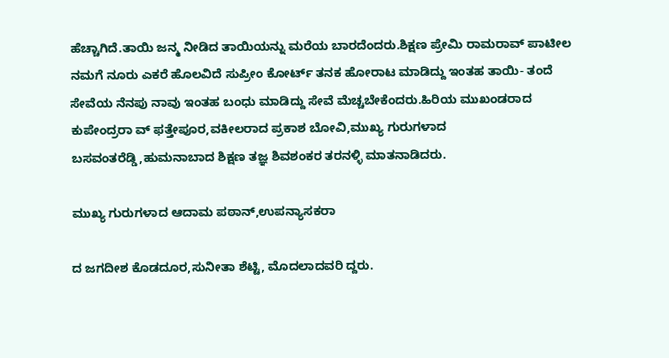ಹೆಚ್ಚಾಗಿದೆ.ತಾಯಿ ಜನ್ಮ ನೀಡಿದ ತಾಯಿಯನ್ನು ಮರೆಯ ಬಾರದೆಂದರು.ಶಿಕ್ಷಣ ಪ್ರೇಮಿ ರಾಮರಾವ್ ಪಾಟೀಲ ನಮಗೆ ನೂರು ಎಕರೆ ಹೊಲವಿದೆ ಸುಪ್ರೀಂ ಕೋರ್ಟ್ ತನಕ ಹೋರಾಟ ಮಾಡಿದ್ದು ಇಂತಹ ತಾಯಿ- ತಂದೆ ಸೇವೆಯ ನೆನಪು ನಾವು ಇಂತಹ ಬಂಧು ಮಾಡಿದ್ದು ಸೇವೆ ಮೆಚ್ಚಬೇಕೆಂದರು.ಹಿರಿಯ ಮುಖಂಡರಾದ ಕುಪೇಂದ್ರರಾ ವ್ ಫತ್ತೇಪೂರ,ವಕೀಲರಾದ ಪ್ರಕಾಶ ಬೋವಿ,ಮುಖ್ಯ ಗುರುಗಳಾದ ಬಸವಂತರೆಡ್ಡಿ,ಹುಮನಾಬಾದ ಶಿಕ್ಷಣ ತಜ್ಞ ಶಿವಶಂಕರ ತರನಳ್ಳಿ ಮಾತನಾಡಿದರು.

ಮುಖ್ಯ ಗುರುಗಳಾದ ಆದಾಮ ಪಠಾನ್,ಉಪನ್ಯಾಸಕರಾ

ದ ಜಗದೀಶ ಕೊಡದೂರ,ಸುನೀತಾ ಶೆಟ್ಟಿ, ಮೊದಲಾದವರಿ ದ್ದರು.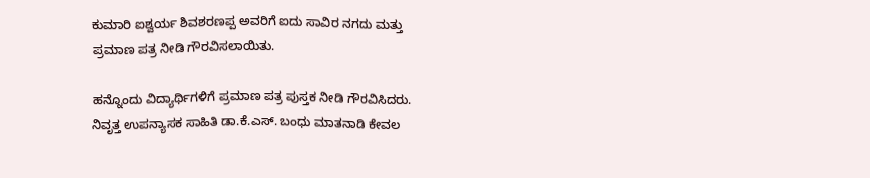ಕುಮಾರಿ ಐಶ್ವರ್ಯ ಶಿವಶರಣಪ್ಪ ಅವರಿಗೆ ಐದು ಸಾವಿರ ನಗದು ಮತ್ತು ಪ್ರಮಾಣ ಪತ್ರ ನೀಡಿ ಗೌರವಿಸಲಾಯಿತು.

ಹನ್ನೊಂದು ವಿದ್ಯಾರ್ಥಿಗಳಿಗೆ ಪ್ರಮಾಣ ಪತ್ರ ಪುಸ್ತಕ ನೀಡಿ ಗೌರವಿಸಿದರು. ನಿವೃತ್ತ ಉಪನ್ಯಾಸಕ ಸಾಹಿತಿ ಡಾ.ಕೆ.ಎಸ್. ಬಂಧು ಮಾತನಾಡಿ ಕೇವಲ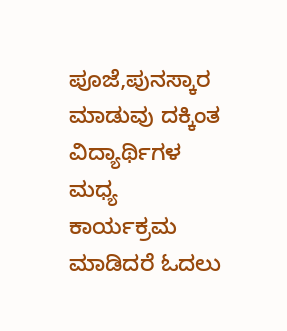ಪೂಜೆ,ಪುನಸ್ಕಾರ ಮಾಡುವು ದಕ್ಕಿಂತ ವಿದ್ಯಾರ್ಥಿಗಳ ಮಧ್ಯ ಕಾರ್ಯಕ್ರಮ ಮಾಡಿದರೆ ಓದಲು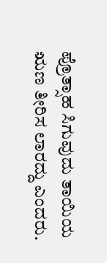ಪ್ರೊತ್ಸಾಹ ಸಿಗುವುದು ತಾಯಿಯ ಋಣ ತೀರಿಸ ಲಾರದ್ದು ಎಂದರು.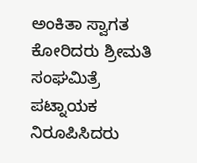ಅಂಕಿತಾ ಸ್ವಾಗತ ಕೋರಿದರು ಶ್ರೀಮತಿ ಸಂಘಮಿತ್ರೆ ಪಟ್ನಾಯಕ ನಿರೂಪಿಸಿದರು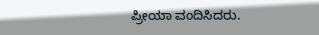ಪ್ರೀಯಾ ವಂದಿಸಿದರು.